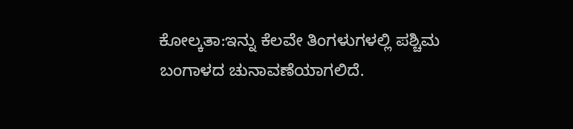ಕೋಲ್ಕತಾ:ಇನ್ನು ಕೆಲವೇ ತಿಂಗಳುಗಳಲ್ಲಿ ಪಶ್ಚಿಮ ಬಂಗಾಳದ ಚುನಾವಣೆಯಾಗಲಿದೆ.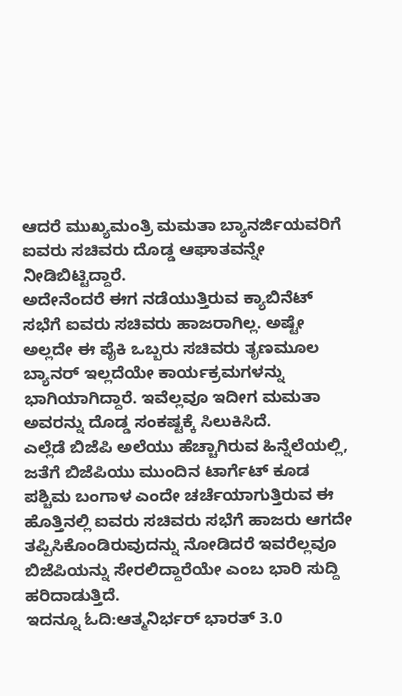ಆದರೆ ಮುಖ್ಯಮಂತ್ರಿ ಮಮತಾ ಬ್ಯಾನರ್ಜಿಯವರಿಗೆ ಐವರು ಸಚಿವರು ದೊಡ್ಡ ಆಘಾತವನ್ನೇ ನೀಡಿಬಿಟ್ಟಿದ್ದಾರೆ.
ಅದೇನೆಂದರೆ ಈಗ ನಡೆಯುತ್ತಿರುವ ಕ್ಯಾಬಿನೆಟ್ ಸಭೆಗೆ ಐವರು ಸಚಿವರು ಹಾಜರಾಗಿಲ್ಲ. ಅಷ್ಟೇ ಅಲ್ಲದೇ ಈ ಪೈಕಿ ಒಬ್ಬರು ಸಚಿವರು ತೃಣಮೂಲ ಬ್ಯಾನರ್ ಇಲ್ಲದೆಯೇ ಕಾರ್ಯಕ್ರಮಗಳನ್ನು ಭಾಗಿಯಾಗಿದ್ದಾರೆ. ಇವೆಲ್ಲವೂ ಇದೀಗ ಮಮತಾ ಅವರನ್ನು ದೊಡ್ಡ ಸಂಕಷ್ಟಕ್ಕೆ ಸಿಲುಕಿಸಿದೆ.
ಎಲ್ಲೆಡೆ ಬಿಜೆಪಿ ಅಲೆಯು ಹೆಚ್ಚಾಗಿರುವ ಹಿನ್ನೆಲೆಯಲ್ಲಿ, ಜತೆಗೆ ಬಿಜೆಪಿಯು ಮುಂದಿನ ಟಾರ್ಗೆಟ್ ಕೂಡ ಪಶ್ಚಿಮ ಬಂಗಾಳ ಎಂದೇ ಚರ್ಚೆಯಾಗುತ್ತಿರುವ ಈ ಹೊತ್ತಿನಲ್ಲಿ ಐವರು ಸಚಿವರು ಸಭೆಗೆ ಹಾಜರು ಆಗದೇ ತಪ್ಪಿಸಿಕೊಂಡಿರುವುದನ್ನು ನೋಡಿದರೆ ಇವರೆಲ್ಲವೂ ಬಿಜೆಪಿಯನ್ನು ಸೇರಲಿದ್ದಾರೆಯೇ ಎಂಬ ಭಾರಿ ಸುದ್ದಿ ಹರಿದಾಡುತ್ತಿದೆ.
ಇದನ್ನೂ ಓದಿ:ಆತ್ಮನಿರ್ಭರ್ ಭಾರತ್ 3.0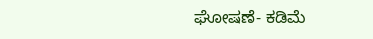ಘೋಷಣೆ- ಕಡಿಮೆ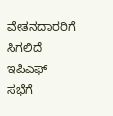ವೇತನದಾರರಿಗೆ ಸಿಗಲಿದೆ ಇಪಿಎಫ್
ಸಭೆಗೆ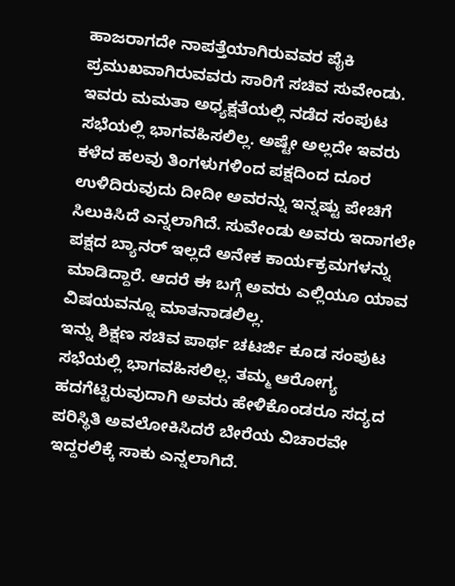ಹಾಜರಾಗದೇ ನಾಪತ್ತೆಯಾಗಿರುವವರ ಪೈಕಿ ಪ್ರಮುಖವಾಗಿರುವವರು ಸಾರಿಗೆ ಸಚಿವ ಸುವೇಂಡು. ಇವರು ಮಮತಾ ಅಧ್ಯಕ್ಷತೆಯಲ್ಲಿ ನಡೆದ ಸಂಪುಟ ಸಭೆಯಲ್ಲಿ ಭಾಗವಹಿಸಲಿಲ್ಲ. ಅಷ್ಟೇ ಅಲ್ಲದೇ ಇವರು ಕಳೆದ ಹಲವು ತಿಂಗಳುಗಳಿಂದ ಪಕ್ಷದಿಂದ ದೂರ ಉಳಿದಿರುವುದು ದೀದೀ ಅವರನ್ನು ಇನ್ನಷ್ಟು ಪೇಚಿಗೆ ಸಿಲುಕಿಸಿದೆ ಎನ್ನಲಾಗಿದೆ. ಸುವೇಂಡು ಅವರು ಇದಾಗಲೇ ಪಕ್ಷದ ಬ್ಯಾನರ್ ಇಲ್ಲದೆ ಅನೇಕ ಕಾರ್ಯಕ್ರಮಗಳನ್ನು ಮಾಡಿದ್ದಾರೆ. ಆದರೆ ಈ ಬಗ್ಗೆ ಅವರು ಎಲ್ಲಿಯೂ ಯಾವ ವಿಷಯವನ್ನೂ ಮಾತನಾಡಲಿಲ್ಲ.
ಇನ್ನು ಶಿಕ್ಷಣ ಸಚಿವ ಪಾರ್ಥ ಚಟರ್ಜಿ ಕೂಡ ಸಂಪುಟ ಸಭೆಯಲ್ಲಿ ಭಾಗವಹಿಸಲಿಲ್ಲ. ತಮ್ಮ ಆರೋಗ್ಯ ಹದಗೆಟ್ಟಿರುವುದಾಗಿ ಅವರು ಹೇಳಿಕೊಂಡರೂ ಸದ್ಯದ ಪರಿಸ್ಥಿತಿ ಅವಲೋಕಿಸಿದರೆ ಬೇರೆಯ ವಿಚಾರವೇ ಇದ್ದರಲಿಕ್ಕೆ ಸಾಕು ಎನ್ನಲಾಗಿದೆ.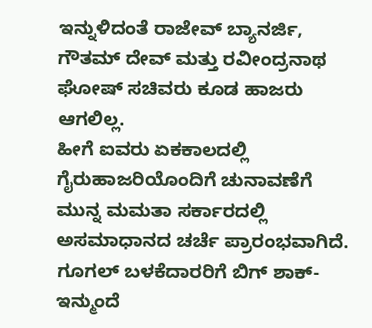ಇನ್ನುಳಿದಂತೆ ರಾಜೇವ್ ಬ್ಯಾನರ್ಜಿ, ಗೌತಮ್ ದೇವ್ ಮತ್ತು ರವೀಂದ್ರನಾಥ ಘೋಷ್ ಸಚಿವರು ಕೂಡ ಹಾಜರು ಆಗಲಿಲ್ಲ.
ಹೀಗೆ ಐವರು ಏಕಕಾಲದಲ್ಲಿ ಗೈರುಹಾಜರಿಯೊಂದಿಗೆ ಚುನಾವಣೆಗೆ ಮುನ್ನ ಮಮತಾ ಸರ್ಕಾರದಲ್ಲಿ ಅಸಮಾಧಾನದ ಚರ್ಚೆ ಪ್ರಾರಂಭವಾಗಿದೆ.
ಗೂಗಲ್ ಬಳಕೆದಾರರಿಗೆ ಬಿಗ್ ಶಾಕ್- ಇನ್ಮುಂದೆ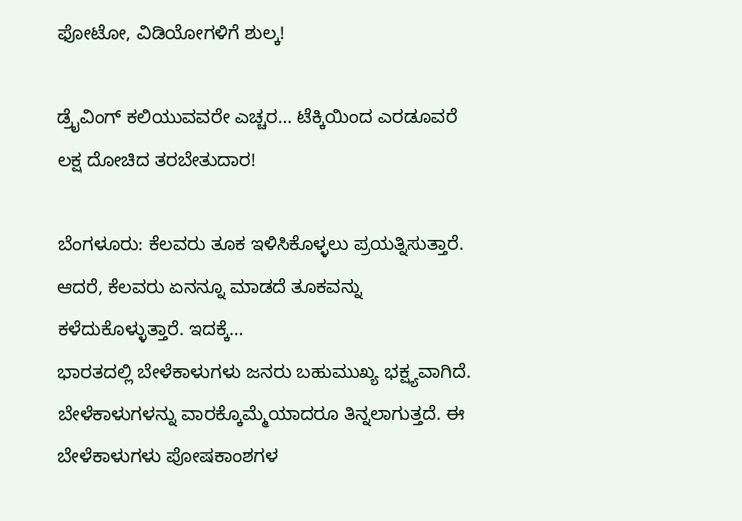ಫೋಟೋ, ವಿಡಿಯೋಗಳಿಗೆ ಶುಲ್ಕ!

ಡ್ರೈವಿಂಗ್ ಕಲಿಯುವವರೇ ಎಚ್ಚರ… ಟೆಕ್ಕಿಯಿಂದ ಎರಡೂವರೆ ಲಕ್ಷ ದೋಚಿದ ತರಬೇತುದಾರ!

ಬೆಂಗಳೂರು: ಕೆಲವರು ತೂಕ ಇಳಿಸಿಕೊಳ್ಳಲು ಪ್ರಯತ್ನಿಸುತ್ತಾರೆ. ಆದರೆ, ಕೆಲವರು ಏನನ್ನೂ ಮಾಡದೆ ತೂಕವನ್ನು ಕಳೆದುಕೊಳ್ಳುತ್ತಾರೆ. ಇದಕ್ಕೆ…
ಭಾರತದಲ್ಲಿ ಬೇಳೆಕಾಳುಗಳು ಜನರು ಬಹುಮುಖ್ಯ ಭಕ್ಷ್ಯವಾಗಿದೆ. ಬೇಳೆಕಾಳುಗಳನ್ನು ವಾರಕ್ಕೊಮ್ಮೆಯಾದರೂ ತಿನ್ನಲಾಗುತ್ತದೆ. ಈ ಬೇಳೆಕಾಳುಗಳು ಪೋಷಕಾಂಶಗಳ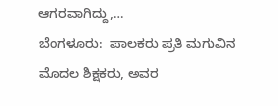ಆಗರವಾಗಿದ್ದು,…
ಬೆಂಗಳೂರು:  ಪಾಲಕರು ಪ್ರತಿ ಮಗುವಿನ ಮೊದಲ ಶಿಕ್ಷಕರು, ಅವರ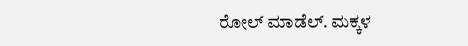ರೋಲ್ ಮಾಡೆಲ್. ಮಕ್ಕಳ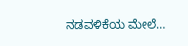ನಡವಳಿಕೆಯ ಮೇಲೆ…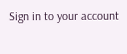Sign in to your account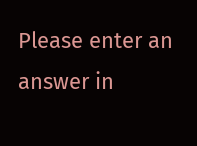Please enter an answer in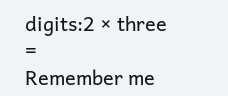digits:2 × three =
Remember me